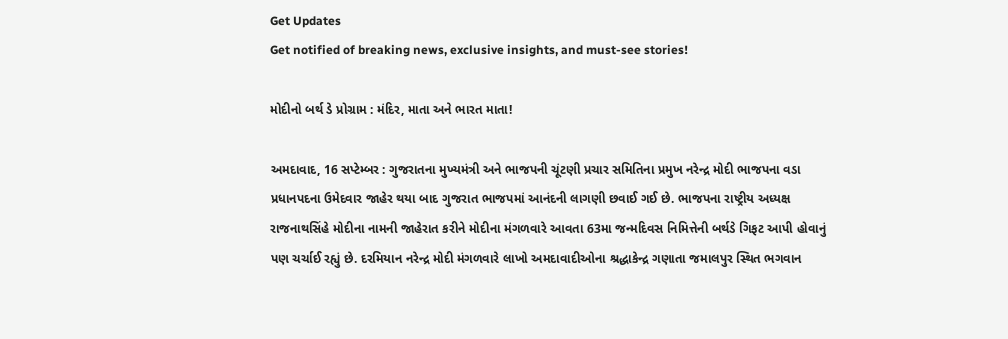Get Updates
Get notified of breaking news, exclusive insights, and must-see stories!

મોદીનો બર્થ ડે પ્રોગ્રામ : મંદિર, માતા અને ભારત માતા!

અમદાવાદ, 16 સપ્ટેમ્બર : ગુજરાતના મુખ્યમંત્રી અને ભાજપની ચૂંટણી પ્રચાર સમિતિના પ્રમુખ નરેન્દ્ર મોદી ભાજપના વડા પ્રધાનપદના ઉમેદવાર જાહેર થયા બાદ ગુજરાત ભાજપમાં આનંદની લાગણી છવાઈ ગઈ છે. ભાજપના રાષ્ટ્રીય અધ્યક્ષ રાજનાથસિંહે મોદીના નામની જાહેરાત કરીને મોદીના મંગળવારે આવતા 63મા જન્મદિવસ નિમિત્તેની બર્થડે ગિફટ આપી હોવાનું પણ ચર્ચાઈ રહ્યું છે. દરમિયાન નરેન્દ્ર મોદી મંગળવારે લાખો અમદાવાદીઓના શ્રદ્ધાકેન્દ્ર ગણાતા જમાલપુર સ્થિત ભગવાન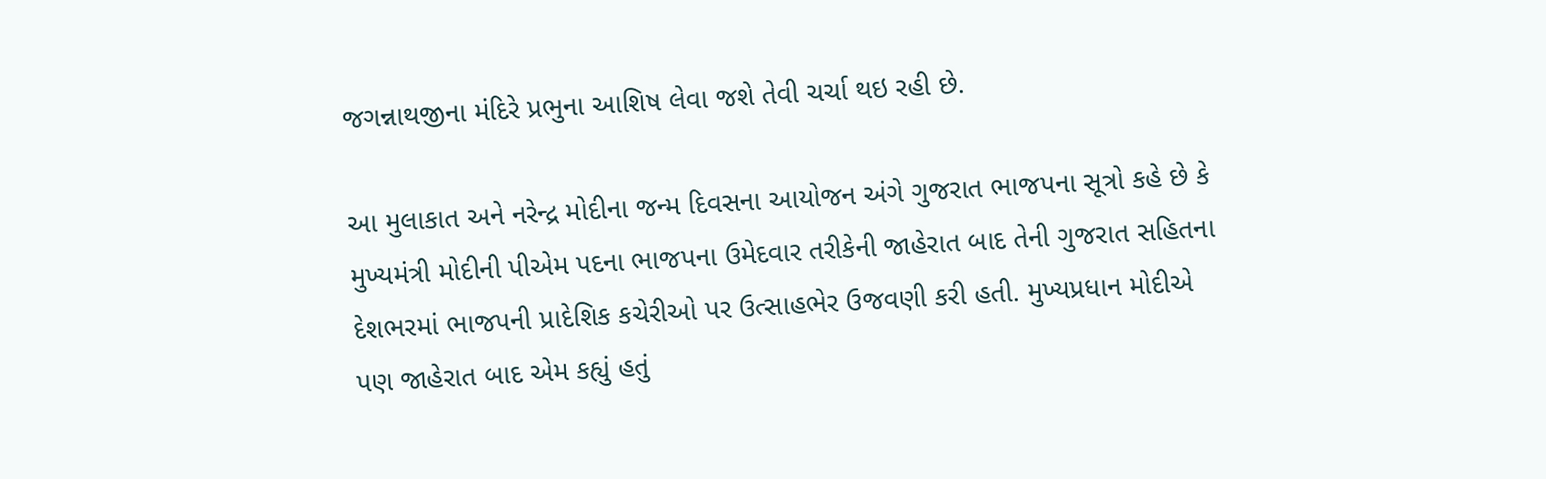જગન્નાથજીના મંદિરે પ્રભુના આશિષ લેવા જશે તેવી ચર્ચા થઇ રહી છે.

આ મુલાકાત અને નરેન્દ્ર મોદીના જન્મ દિવસના આયોજન અંગે ગુજરાત ભાજપના સૂત્રો કહે છે કે મુખ્યમંત્રી મોદીની પીએમ પદના ભાજપના ઉમેદવાર તરીકેની જાહેરાત બાદ તેની ગુજરાત સહિતના દેશભરમાં ભાજપની પ્રાદેશિક કચેરીઓ પર ઉત્સાહભેર ઉજવણી કરી હતી. મુખ્યપ્રધાન મોદીએ પણ જાહેરાત બાદ એમ કહ્યું હતું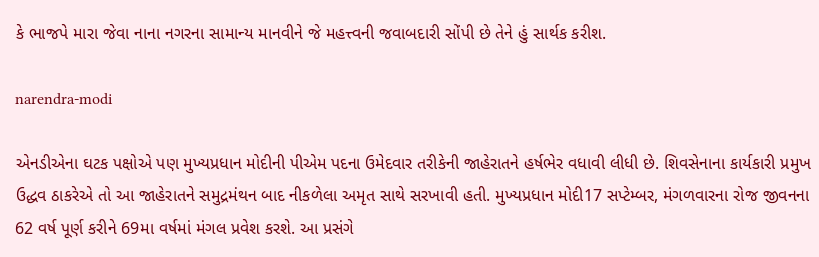કે ભાજપે મારા જેવા નાના નગરના સામાન્ય માનવીને જે મહત્ત્વની જવાબદારી સોંપી છે તેને હું સાર્થક કરીશ.

narendra-modi

એનડીએના ઘટક પક્ષોએ પણ મુખ્યપ્રધાન મોદીની પીએમ પદના ઉમેદવાર તરીકેની જાહેરાતને હર્ષભેર વધાવી લીધી છે. શિવસેનાના કાર્યકારી પ્રમુખ ઉદ્ધવ ઠાકરેએ તો આ જાહેરાતને સમુદ્રમંથન બાદ નીકળેલા અમૃત સાથે સરખાવી હતી. મુખ્યપ્રધાન મોદી17 સપ્ટેમ્બર, મંગળવારના રોજ જીવનના 62 વર્ષ પૂર્ણ કરીને 69મા વર્ષમાં મંગલ પ્રવેશ કરશે. આ પ્રસંગે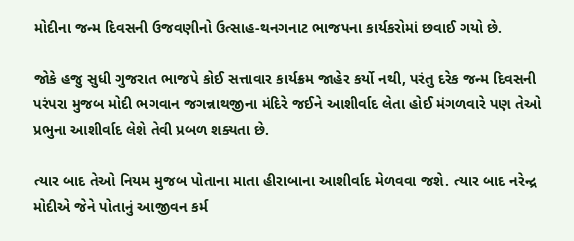મોદીના જન્મ દિવસની ઉજવણીનો ઉત્સાહ-થનગનાટ ભાજપના કાર્યકરોમાં છવાઈ ગયો છે.

જોકે હજુ સુધી ગુજરાત ભાજપે કોઈ સત્તાવાર કાર્યક્રમ જાહેર કર્યો નથી, પરંતુ દરેક જન્મ દિવસની પરંપરા મુજબ મોદી ભગવાન જગન્નાથજીના મંદિરે જઈને આશીર્વાદ લેતા હોઈ મંગળવારે પણ તેઓ પ્રભુના આશીર્વાદ લેશે તેવી પ્રબળ શક્યતા છે.

ત્યાર બાદ તેઓ નિયમ મુજબ પોતાના માતા હીરાબાના આશીર્વાદ મેળવવા જશે. ત્યાર બાદ નરેન્દ્ર મોદીએ જેને પોતાનું આજીવન કર્મ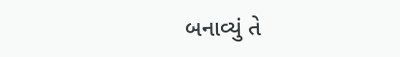બનાવ્યું તે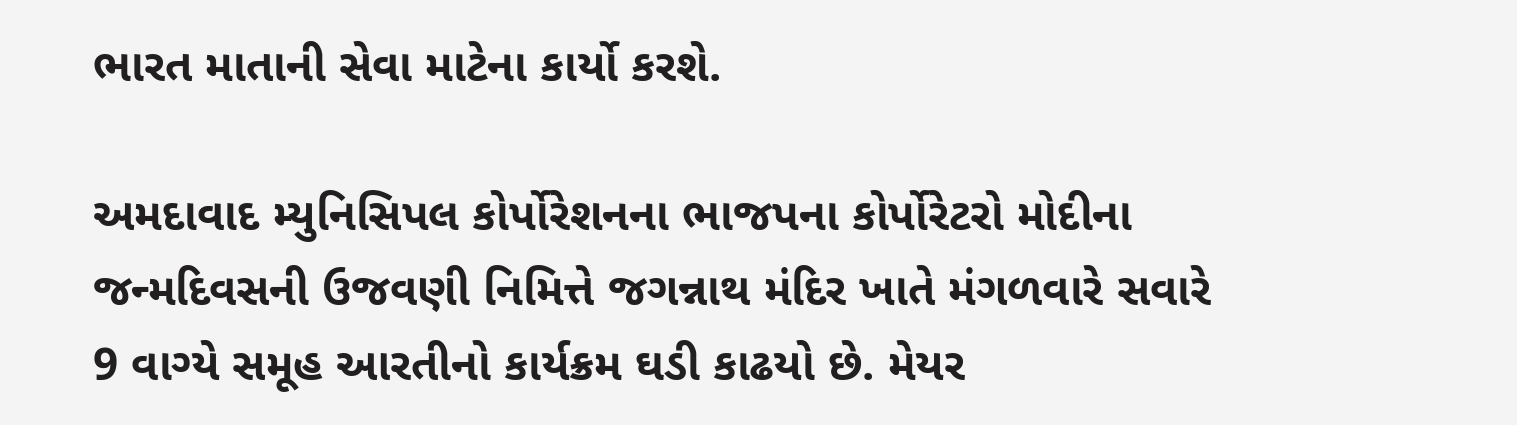ભારત માતાની સેવા માટેના કાર્યો કરશે.

અમદાવાદ મ્યુનિસિપલ કોર્પોરેશનના ભાજપના કોર્પોરેટરો મોદીના જન્મદિવસની ઉજવણી નિમિત્તે જગન્નાથ મંદિર ખાતે મંગળવારે સવારે 9 વાગ્યે સમૂહ આરતીનો કાર્યક્રમ ઘડી કાઢયો છે. મેયર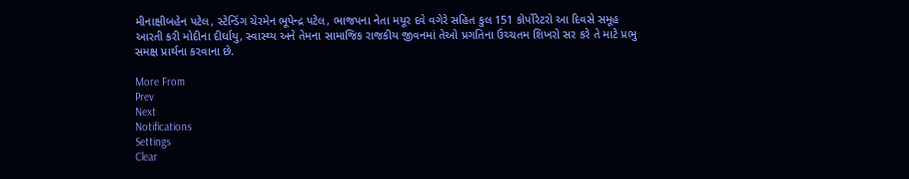મીનાક્ષીબહેન પટેલ, સ્ટેન્ડિંગ ચેરમેન ભૂપેન્દ્ર પટેલ, ભાજપના નેતા મયૂર દવે વગેરે સહિત કુલ 151 કોર્પોરેટરો આ દિવસે સમૂહ આરતી કરી મોદીના દીર્ઘાયુ, સ્વાસ્થ્ય અને તેમના સામાજિક રાજકીય જીવનમાં તેઓ પ્રગતિના ઉચ્ચતમ શિખરો સર કરે તે માટે પ્રભુ સમક્ષ પ્રાર્થના કરવાના છે.

More From
Prev
Next
Notifications
Settings
Clear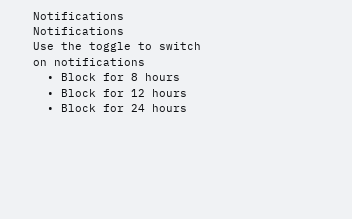Notifications
Notifications
Use the toggle to switch on notifications
  • Block for 8 hours
  • Block for 12 hours
  • Block for 24 hours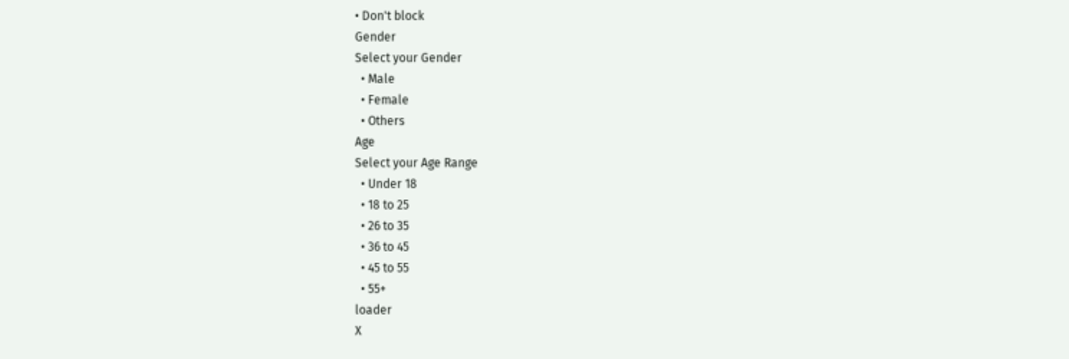• Don't block
Gender
Select your Gender
  • Male
  • Female
  • Others
Age
Select your Age Range
  • Under 18
  • 18 to 25
  • 26 to 35
  • 36 to 45
  • 45 to 55
  • 55+
loader
X